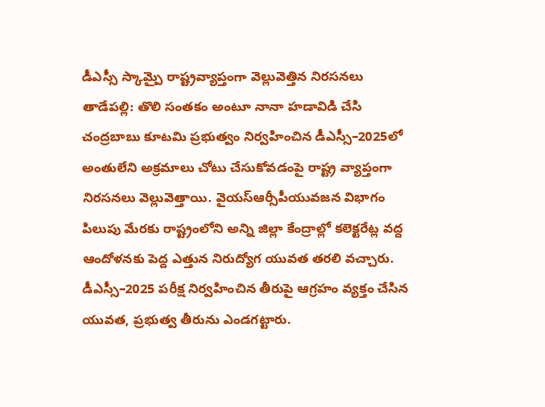డీఎస్సీ స్కామ్పై రాష్ట్రవ్యాప్తంగా వెల్లువెత్తిన నిరసనలు
తాడేపల్లి: తొలి సంతకం అంటూ నానా హడావిడి చేసి చంద్రబాబు కూటమి ప్రభుత్వం నిర్వహించిన డీఎస్సీ–2025లో అంతులేని అక్రమాలు చోటు చేసుకోవడంపై రాష్ట్ర వ్యాప్తంగా నిరసనలు వెల్లువెత్తాయి. వైయస్ఆర్సీపీయువజన విభాగం పిలుపు మేరకు రాష్ట్రంలోని అన్ని జిల్లా కేంద్రాల్లో కలెక్టరేట్ల వద్ద ఆందోళనకు పెద్ద ఎత్తున నిరుద్యోగ యువత తరలి వచ్చారు. డీఎస్సీ–2025 పరీక్ష నిర్వహించిన తీరుపై ఆగ్రహం వ్యక్తం చేసిన యువత, ప్రభుత్వ తీరును ఎండగట్టారు.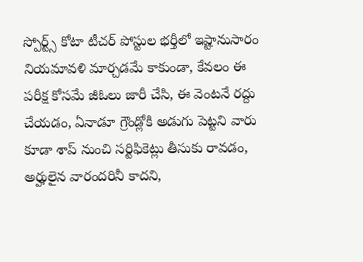స్పోర్ట్స్ కోటా టీచర్ పోస్టుల భర్తీలో ఇష్టానుసారం నియమావళి మార్చడమే కాకుండా, కేవలం ఈ పరీక్ష కోసమే జీఓలు జారీ చేసి, ఈ వెంటనే రద్దు చేయడం, ఏనాడూ గ్రౌండ్లోకి అడుగు పెట్టని వారు కూడా శాప్ నుంచి సర్టిఫికెట్లు తీసుకు రావడం, అర్హులైన వారందరినీ కాదని,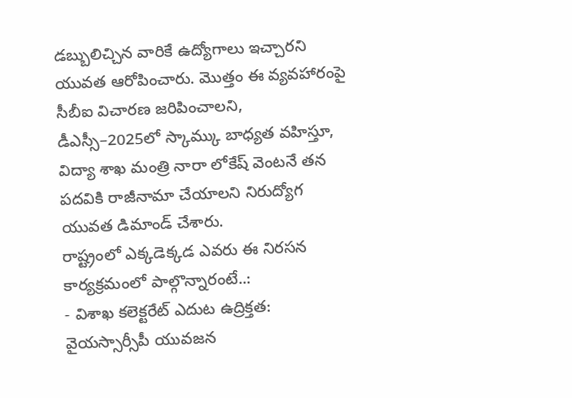డబ్బులిచ్చిన వారికే ఉద్యోగాలు ఇచ్చారని యువత ఆరోపించారు. మొత్తం ఈ వ్యవహారంపై సీబీఐ విచారణ జరిపించాలని, డీఎస్సీ–2025లో స్కామ్కు బాధ్యత వహిస్తూ, విద్యా శాఖ మంత్రి నారా లోకేష్ వెంటనే తన పదవికి రాజీనామా చేయాలని నిరుద్యోగ యువత డిమాండ్ చేశారు.
రాష్ట్రంలో ఎక్కడెక్కడ ఎవరు ఈ నిరసన కార్యక్రమంలో పాల్గొన్నారంటే..:
- విశాఖ కలెక్టరేట్ ఎదుట ఉద్రిక్తత:
వైయస్సార్సీపీ యువజన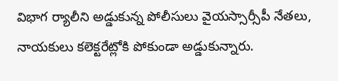విభాగ ర్యాలీని అడ్డుకున్న పోలీసులు వైయస్సార్సీపీ నేతలు, నాయకులు కలెక్టరేట్లోకి పోకుండా అడ్డుకున్నారు.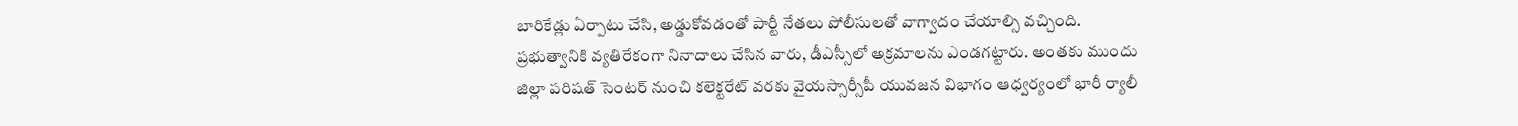బారికేడ్లు ఏర్పాటు చేసి, అడ్డుకోవడంతో పార్టీ నేతలు పోలీసులతో వాగ్వాదం చేయాల్సి వచ్చింది. ప్రభుత్వానికి వ్యతిరేకంగా నినాదాలు చేసిన వారు, డీఎస్సీలో అక్రమాలను ఎండగట్టారు. అంతకు ముందు జిల్లా పరిషత్ సెంటర్ నుంచి కలెక్టరేట్ వరకు వైయస్సార్సీపీ యువజన విభాగం ఆధ్వర్యంలో భారీ ర్యాలీ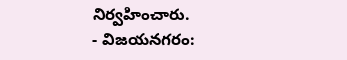నిర్వహించారు.
- విజయనగరం: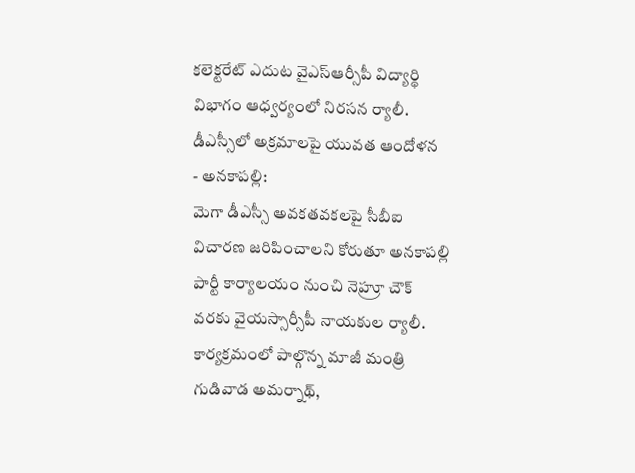కలెక్టరేట్ ఎదుట వైఎస్ఆర్సీపీ విద్యార్థి విభాగం ఆధ్వర్యంలో నిరసన ర్యాలీ. డీఎస్సీలో అక్రమాలపై యువత ఆందోళన
- అనకాపల్లి:
మెగా డీఎస్సీ అవకతవకలపై సీబీఐ విచారణ జరిపించాలని కోరుతూ అనకాపల్లి పార్టీ కార్యాలయం నుంచి నెహ్రూ చౌక్ వరకు వైయస్సార్సీపీ నాయకుల ర్యాలీ. కార్యక్రమంలో పాల్గొన్న మాజీ మంత్రి గుడివాడ అమర్నాథ్,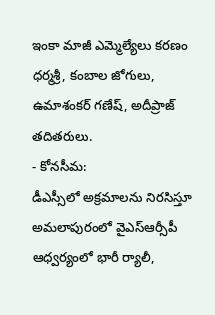ఇంకా మాజీ ఎమ్మెల్యేలు కరణం ధర్మశ్రీ, కంబాల జోగులు, ఉమాశంకర్ గణేష్, అదీప్రాజ్ తదితరులు.
- కోనసీమ:
డీఎస్సీలో అక్రమాలను నిరసిస్తూ అమలాపురంలో వైఎస్ఆర్సీపీ ఆధ్వర్యంలో భారీ ర్యాలీ,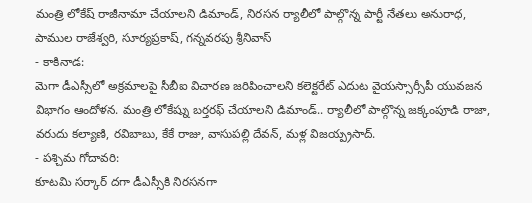మంత్రి లోకేష్ రాజీనామా చేయాలని డిమాండ్, నిరసన ర్యాలీలో పాల్గొన్న పార్టీ నేతలు అనురాధ, పాముల రాజేశ్వరి, సూర్యప్రకాష్, గన్నవరపు శ్రీనివాస్
- కాకినాడ:
మెగా డీఎస్సీలో అక్రమాలపై సీబీఐ విచారణ జరిపించాలని కలెక్టరేట్ ఎదుట వైయస్సార్సీపీ యువజన విభాగం ఆందోళన. మంత్రి లోకేష్ను బర్తరఫ్ చేయాలని డిమాండ్.. ర్యాలీలో పాల్గొన్న జక్కంపూడి రాజా, వరుదు కల్యాణి, రవిబాబు, కేకే రాజు, వాసుపల్లి దేవన్, మళ్ల విజయ్ప్రసాద్.
- పశ్చిమ గోదావరి:
కూటమి సర్కార్ దగా డీఎస్సీకి నిరసనగా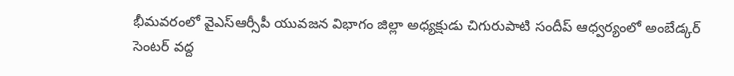భీమవరంలో వైఎస్ఆర్సీపీ యువజన విభాగం జిల్లా అధ్యక్షుడు చిగురుపాటి సందీప్ ఆధ్వర్యంలో అంబేడ్కర్ సెంటర్ వద్ద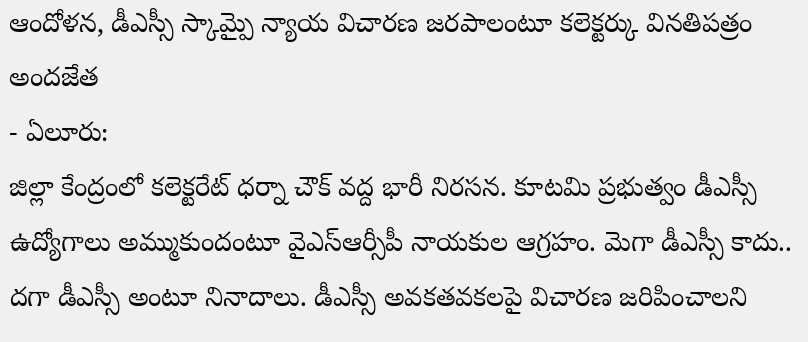ఆందోళన, డీఎస్సీ స్కామ్పై న్యాయ విచారణ జరపాలంటూ కలెక్టర్కు వినతిపత్రం అందజేత
- ఏలూరు:
జిల్లా కేంద్రంలో కలెక్టరేట్ ధర్నా చౌక్ వద్ద భారీ నిరసన. కూటమి ప్రభుత్వం డీఎస్సీ ఉద్యోగాలు అమ్ముకుందంటూ వైఎస్ఆర్సీపీ నాయకుల ఆగ్రహం. మెగా డీఎస్సీ కాదు.. దగా డీఎస్సీ అంటూ నినాదాలు. డీఎస్సీ అవకతవకలపై విచారణ జరిపించాలని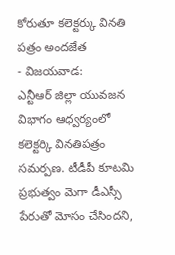కోరుతూ కలెక్టర్కు వినతి పత్రం అందజేత
- విజయవాడ:
ఎన్టీఆర్ జిల్లా యువజన విభాగం ఆధ్వర్యంలో కలెక్టర్కి వినతిపత్రం సమర్పణ. టీడీపీ కూటమి ప్రభుత్వం మెగా డీఎస్సీ పేరుతో మోసం చేసిందని,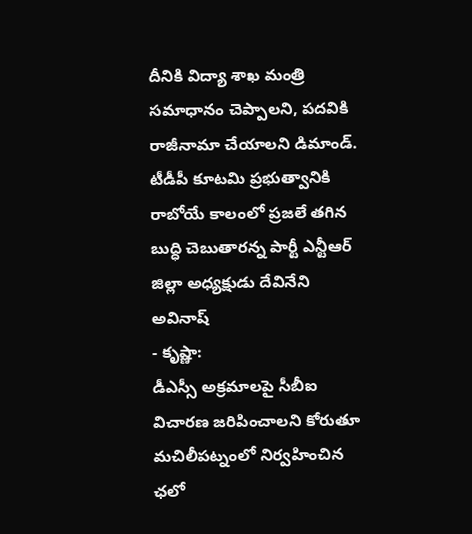దీనికి విద్యా శాఖ మంత్రి సమాధానం చెప్పాలని, పదవికి రాజీనామా చేయాలని డిమాండ్. టీడీపీ కూటమి ప్రభుత్వానికి రాబోయే కాలంలో ప్రజలే తగిన బుద్ధి చెబుతారన్న పార్టీ ఎన్టీఆర్ జిల్లా అధ్యక్షుడు దేవినేని అవినాష్
- కృష్ణా:
డీఎస్సీ అక్రమాలపై సీబీఐ విచారణ జరిపించాలని కోరుతూ మచిలీపట్నంలో నిర్వహించిన ఛలో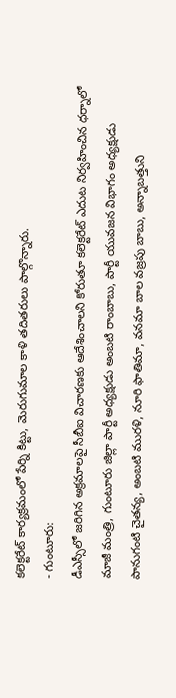కలెక్టరేట్ కార్యక్రమంలో పేర్ని కిట్టు, మెరుగుమాల కాళి తదితరులు పాల్గొన్నారు.
- గుంటూరు:
డీఎస్సీలో జరిగిన అక్రమాలపై సీబీఐ విచారణకు ఆదేశించాలని కోరుతూ కలెక్టరేట్ ఎదుట నిర్వహించిన ధర్నాలో మాజీ మంత్రి, గుంటూరు జిల్లా పార్టీ అధ్యక్షుడు అంబటి రాంబాబు, పార్టీ యువజన విభాగం అధ్యక్షుడు పానుగంటి చైతన్య, అంబటి మురళి, నూరి ఫాతిమా, వనమా బాల వజ్రపు బాబు, అన్నాబత్తుని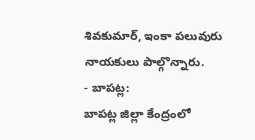శివకుమార్, ఇంకా పలువురు నాయకులు పాల్గొన్నారు.
- బాపట్ల:
బాపట్ల జిల్లా కేంద్రంలో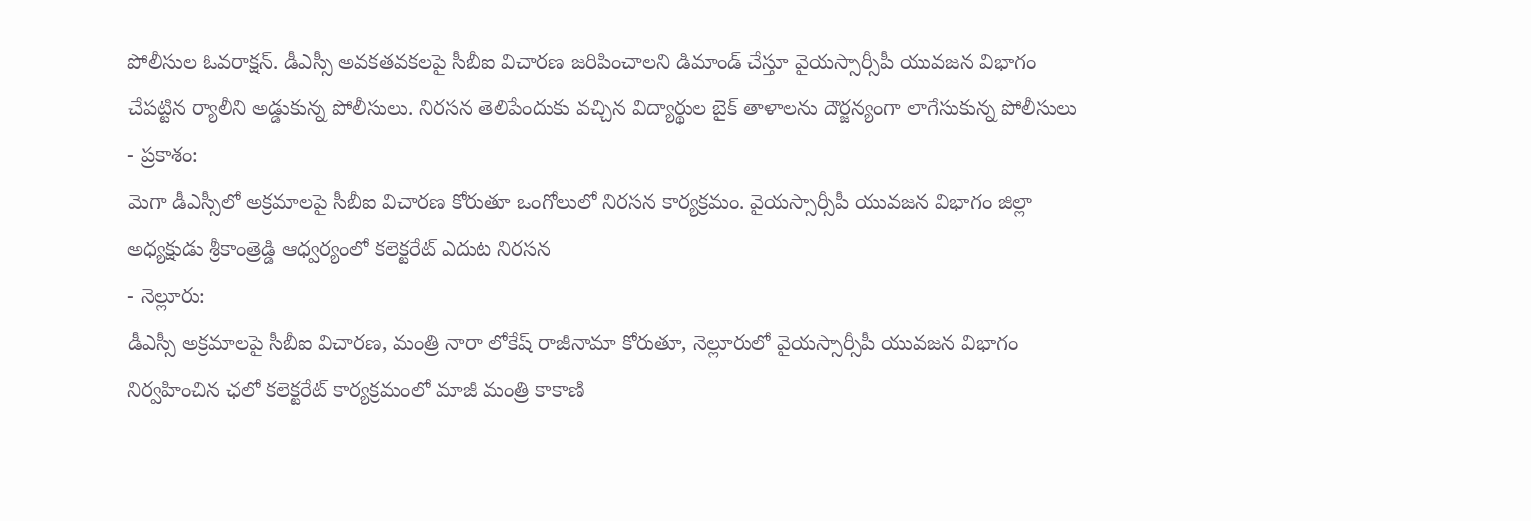పోలీసుల ఓవరాక్షన్. డీఎస్సీ అవకతవకలపై సీబీఐ విచారణ జరిపించాలని డిమాండ్ చేస్తూ వైయస్సార్సీపీ యువజన విభాగం చేపట్టిన ర్యాలీని అడ్డుకున్న పోలీసులు. నిరసన తెలిపేందుకు వచ్చిన విద్యార్థుల బైక్ తాళాలను దౌర్జన్యంగా లాగేసుకున్న పోలీసులు
- ప్రకాశం:
మెగా డీఎస్సీలో అక్రమాలపై సీబీఐ విచారణ కోరుతూ ఒంగోలులో నిరసన కార్యక్రమం. వైయస్సార్సీపీ యువజన విభాగం జిల్లా అధ్యక్షుడు శ్రీకాంత్రెడ్డి ఆధ్వర్యంలో కలెక్టరేట్ ఎదుట నిరసన
- నెల్లూరు:
డీఎస్సీ అక్రమాలపై సీబీఐ విచారణ, మంత్రి నారా లోకేష్ రాజీనామా కోరుతూ, నెల్లూరులో వైయస్సార్సీపీ యువజన విభాగం నిర్వహించిన ఛలో కలెక్టరేట్ కార్యక్రమంలో మాజీ మంత్రి కాకాణి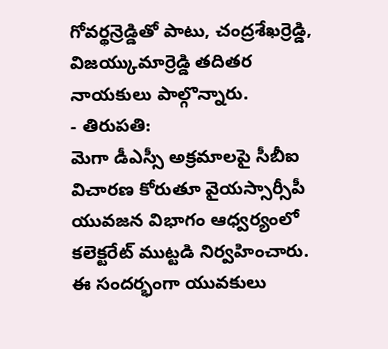గోవర్థన్రెడ్డితో పాటు, చంద్రశేఖర్రెడ్డి, విజయ్కుమార్రెడ్డి తదితర నాయకులు పాల్గొన్నారు.
- తిరుపతి:
మెగా డీఎస్సీ అక్రమాలపై సీబీఐ విచారణ కోరుతూ వైయస్సార్సీపీ యువజన విభాగం ఆధ్వర్యంలో కలెక్టరేట్ ముట్టడి నిర్వహించారు. ఈ సందర్భంగా యువకులు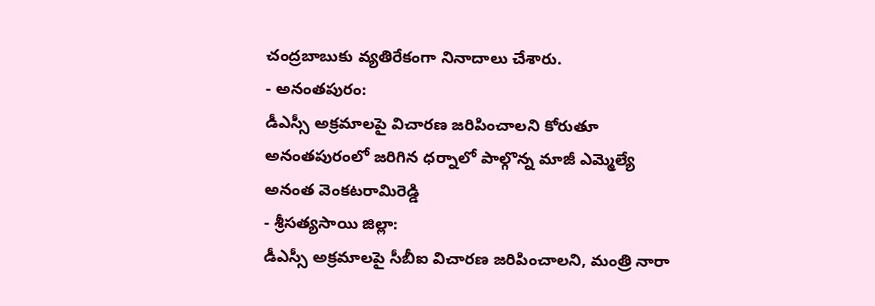చంద్రబాబుకు వ్యతిరేకంగా నినాదాలు చేశారు.
- అనంతపురం:
డీఎస్సీ అక్రమాలపై విచారణ జరిపించాలని కోరుతూ అనంతపురంలో జరిగిన ధర్నాలో పాల్గొన్న మాజీ ఎమ్మెల్యే అనంత వెంకటరామిరెడ్డి
- శ్రీసత్యసాయి జిల్లా:
డీఎస్సీ అక్రమాలపై సీబీఐ విచారణ జరిపించాలని, మంత్రి నారా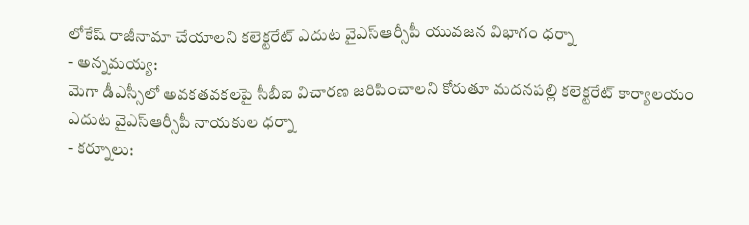లోకేష్ రాజీనామా చేయాలని కలెక్టరేట్ ఎదుట వైఎస్ఆర్సీపీ యువజన విభాగం ధర్నా
- అన్నమయ్య:
మెగా డీఎస్సీలో అవకతవకలపై సీబీఐ విచారణ జరిపించాలని కోరుతూ మదనపల్లి కలెక్టరేట్ కార్యాలయం ఎదుట వైఎస్ఆర్సీపీ నాయకుల ధర్నా
- కర్నూలు: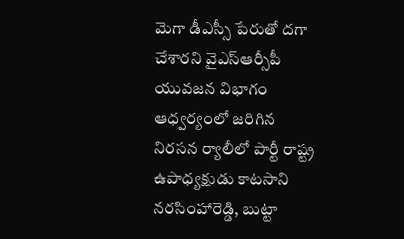మెగా డీఎస్సీ పేరుతో దగా చేశారని వైఎస్ఆర్సీపీ యువజన విభాగం ఆధ్వర్యంలో జరిగిన నిరసన ర్యాలీలో పార్టీ రాష్ట్ర ఉపాధ్యక్షుడు కాటసాని నరసింహారెడ్డి, బుట్టా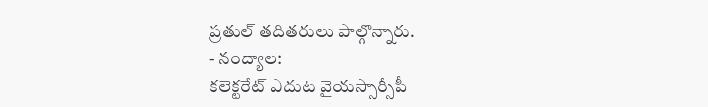ప్రతుల్ తదితరులు పాల్గొన్నారు.
- నంద్యాల:
కలెక్టరేట్ ఎదుట వైయస్సార్సీపీ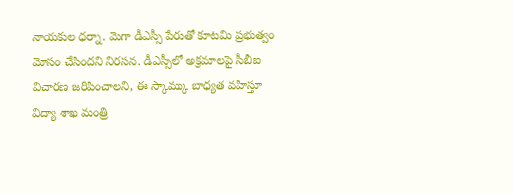నాయకుల ధర్నా. మెగా డీఎస్సీ పేరుతో కూటమి ప్రభుత్వం మోసం చేసిందని నిరసన. డీఎస్సీలో అక్రమాలపై సీబీఐ విచారణ జరిపించాలని, ఈ స్కామ్కు బాధ్యత వహిస్తూ విద్యా శాఖ మంత్రి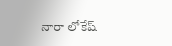నారా లోకేష్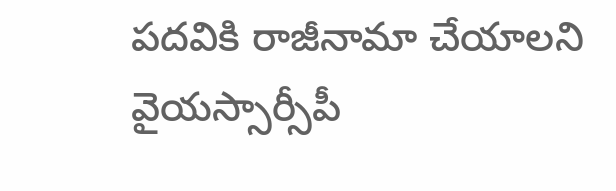పదవికి రాజీనామా చేయాలని వైయస్సార్సీపీ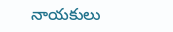నాయకులు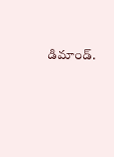డిమాండ్.